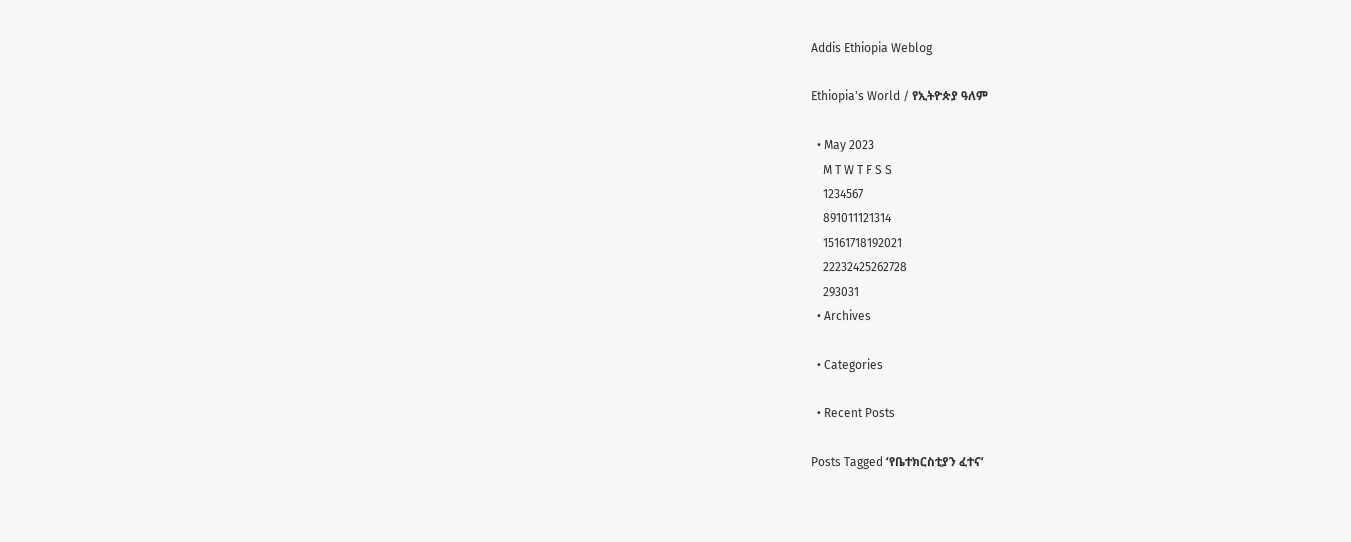Addis Ethiopia Weblog

Ethiopia's World / የኢትዮጵያ ዓለም

  • May 2023
    M T W T F S S
    1234567
    891011121314
    15161718192021
    22232425262728
    293031
  • Archives

  • Categories

  • Recent Posts

Posts Tagged ‘የቤተክርስቲያን ፈተና’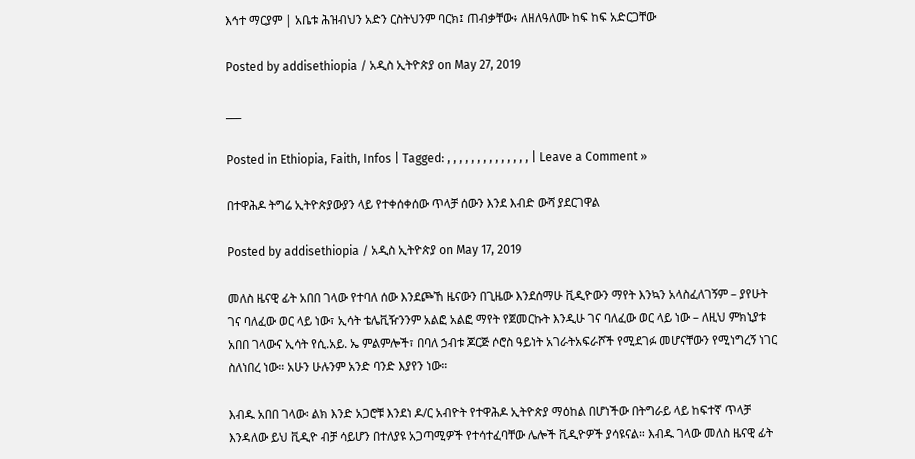እኅተ ማርያም | አቤቱ ሕዝብህን አድን ርስትህንም ባርክ፤ ጠብቃቸው፥ ለዘለዓለሙ ከፍ ከፍ አድርጋቸው

Posted by addisethiopia / አዲስ ኢትዮጵያ on May 27, 2019

___

Posted in Ethiopia, Faith, Infos | Tagged: , , , , , , , , , , , , , , | Leave a Comment »

በተዋሕዶ ትግሬ ኢትዮጵያውያን ላይ የተቀሰቀሰው ጥላቻ ሰውን እንደ እብድ ውሻ ያደርገዋል

Posted by addisethiopia / አዲስ ኢትዮጵያ on May 17, 2019

መለስ ዜናዊ ፊት አበበ ገላው የተባለ ሰው እንደጮኸ ዜናውን በጊዜው እንደሰማሁ ቪዲዮውን ማየት እንኳን አላስፈለገኝም – ያየሁት ገና ባለፈው ወር ላይ ነው፣ ኢሳት ቴሌቪዥንንም አልፎ አልፎ ማየት የጀመርኩት እንዲሁ ገና ባለፈው ወር ላይ ነው – ለዚህ ምክኒያቱ አበበ ገላውና ኢሳት የሲ.አይ. ኤ ምልምሎች፣ በባለ ኃብቱ ጆርጅ ሶሮስ ዓይነት አገራትአፍራሾች የሚደገፉ መሆናቸውን የሚነግረኝ ነገር ስለነበረ ነው። አሁን ሁሉንም አንድ ባንድ እያየን ነው።

እብዱ አበበ ገላው፡ ልክ እንድ አጋሮቹ እንደነ ዶ/ር አብዮት የተዋሕዶ ኢትዮጵያ ማዕከል በሆነችው በትግራይ ላይ ከፍተኛ ጥላቻ እንዳለው ይህ ቪዲዮ ብቻ ሳይሆን በተለያዩ አጋጣሚዎች የተሳተፈባቸው ሌሎች ቪዲዮዎች ያሳዩናል። እብዱ ገላው መለስ ዜናዊ ፊት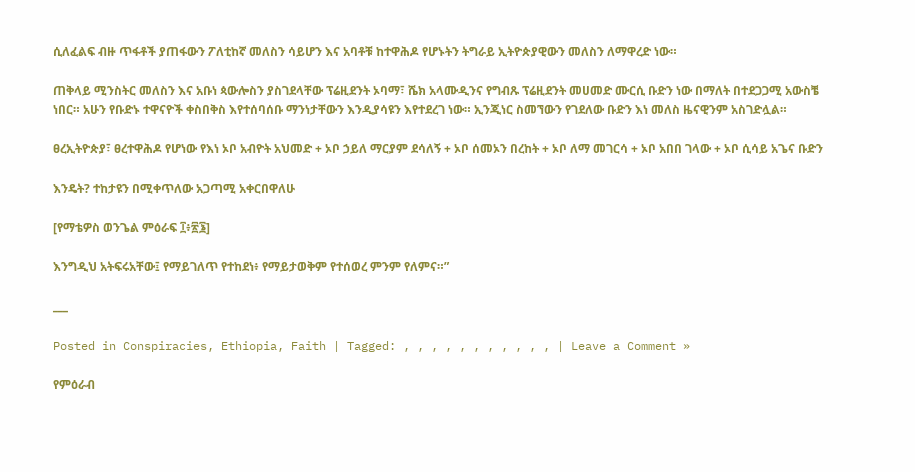ሲለፈልፍ ብዙ ጥፋቶች ያጠፋውን ፖለቲከኛ መለስን ሳይሆን እና አባቶቹ ከተዋሕዶ የሆኑትን ትግራይ ኢትዮጵያዊውን መለስን ለማዋረድ ነው።

ጠቅላይ ሚንስትር መለስን እና አቡነ ጳውሎስን ያስገደላቸው ፕሬዚደንት ኦባማ፣ ሼክ አላሙዲንና የግብጹ ፕሬዚደንት መሀመድ ሙርሲ ቡድን ነው በማለት በተደጋጋሚ አውስቼ ነበር። አሁን የቡድኑ ተዋናዮች ቀስበቅስ እየተሰባሰቡ ማንነታቸውን እንዲያሳዩን እየተደረገ ነው። ኢንጂነር ስመኘውን የገደለው ቡድን እነ መለስ ዜናዊንም አስገድሏል።

ፀረኢትዮጵያ፣ ፀረተዋሕዶ የሆነው የእነ ኦቦ አብዮት አህመድ + ኦቦ ኃይለ ማርያም ደሳለኝ + ኦቦ ሰመኦን በረከት + ኦቦ ለማ መገርሳ + ኦቦ አበበ ገላው + ኦቦ ሲሳይ አጌና ቡድን

እንዴት? ተከታዩን በሚቀጥለው አጋጣሚ አቀርበዋለሁ

[የማቴዎስ ወንጌል ምዕራፍ ፲፥፳፮]

እንግዲህ አትፍሩአቸው፤ የማይገለጥ የተከደነ፥ የማይታወቅም የተሰወረ ምንም የለምና።”

___

Posted in Conspiracies, Ethiopia, Faith | Tagged: , , , , , , , , , , , | Leave a Comment »

የምዕራብ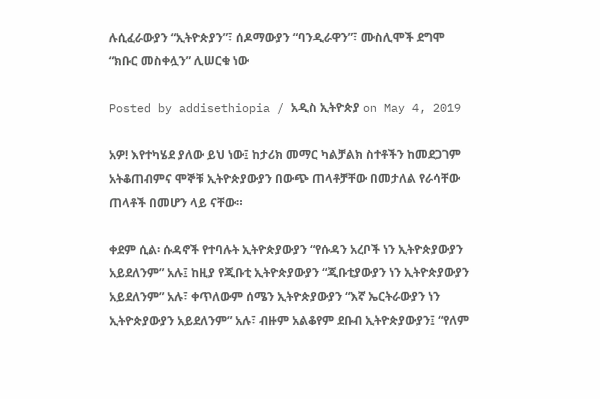ሉሲፈራውያን “ኢትዮጵያን”፣ ሰዶማውያን “ባንዲራዋን”፣ ሙስሊሞች ደግሞ “ክቡር መስቀሏን” ሊሠርቁ ነው

Posted by addisethiopia / አዲስ ኢትዮጵያ on May 4, 2019

አዎ! እየተካሄደ ያለው ይህ ነው፤ ከታሪክ መማር ካልቻልክ ስተቶችን ከመደጋገም አትቆጠብምና ሞኞቹ ኢትዮጵያውያን በውጭ ጠላቶቻቸው በመታለል የራሳቸው ጠላቶች በመሆን ላይ ናቸው።

ቀደም ሲል፡ ሱዳኖች የተባሉት ኢትዮጵያውያን “የሱዳን አረቦች ነን ኢትዮጵያውያን አይደለንም” አሉ፤ ከዚያ የጂቡቲ ኢትዮጵያውያን “ጂቡቲያውያን ነን ኢትዮጵያውያን አይደለንም” አሉ፣ ቀጥለውም ሰሜን ኢትዮጵያውያን “እኛ ኤርትራውያን ነን ኢትዮጵያውያን አይደለንም” አሉ፣ ብዙም አልቆየም ደቡብ ኢትዮጵያውያን፤ “የለም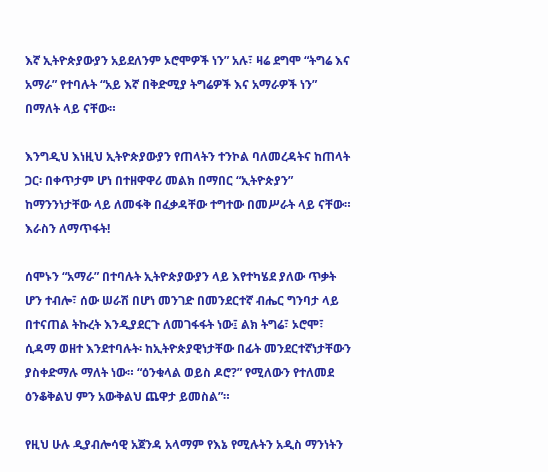እኛ ኢትዮጵያውያን አይደለንም ኦሮሞዎች ነን” አሉ፣ ዛሬ ደግሞ “ትግሬ እና አማራ” የተባሉት “አይ እኛ በቅድሚያ ትግሬዎች እና አማራዎች ነን” በማለት ላይ ናቸው።

እንግዲህ እነዚህ ኢትዮጵያውያን የጠላትን ተንኮል ባለመረዳትና ከጠላት ጋር፡ በቀጥታም ሆነ በተዘዋዋሪ መልክ በማበር “ኢትዮጵያን” ከማንንነታቸው ላይ ለመፋቅ በፈቃዳቸው ተግተው በመሥራት ላይ ናቸው። እራስን ለማጥፋት!

ሰሞኑን “አማራ” በተባሉት ኢትዮጵያውያን ላይ እየተካሄደ ያለው ጥቃት ሆን ተብሎ፣ ሰው ሠራሽ በሆነ መንገድ በመንደርተኛ ብሔር ግንባታ ላይ በተናጠል ትኩረት እንዲያደርጉ ለመገፋፋት ነው፤ ልክ ትግሬ፣ ኦሮሞ፣ ሲዳማ ወዘተ እንደተባሉት፡ ከኢትዮጵያዊነታቸው በፊት መንደርተኛነታቸውን ያስቀድማሉ ማለት ነው። “ዕንቁላል ወይስ ዶሮ?” የሚለውን የተለመደ ዕንቆቅልህ ምን አውቅልህ ጨዋታ ይመስል”።

የዚህ ሁሉ ዲያብሎሳዊ አጀንዳ አላማም የእኔ የሚሉትን አዲስ ማንነትን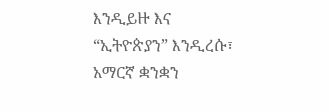እንዲይዙ እና “ኢትዮጵያን” እንዲረሱ፣ አማርኛ ቋንቋን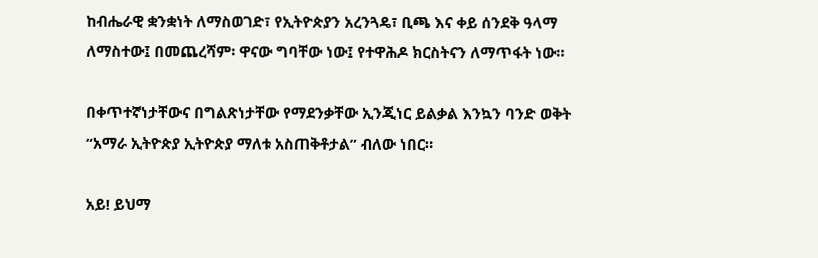ከብሔራዊ ቋንቋነት ለማስወገድ፣ የኢትዮጵያን አረንጓዴ፣ ቢጫ እና ቀይ ሰንደቅ ዓላማ ለማስተው፤ በመጨረሻም፡ ዋናው ግባቸው ነው፤ የተዋሕዶ ክርስትናን ለማጥፋት ነው።

በቀጥተኛነታቸውና በግልጽነታቸው የማደንቃቸው ኢንጂነር ይልቃል እንኳን ባንድ ወቅት “አማራ ኢትዮጵያ ኢትዮጵያ ማለቱ አስጠቅቶታል” ብለው ነበር።

አይ! ይህማ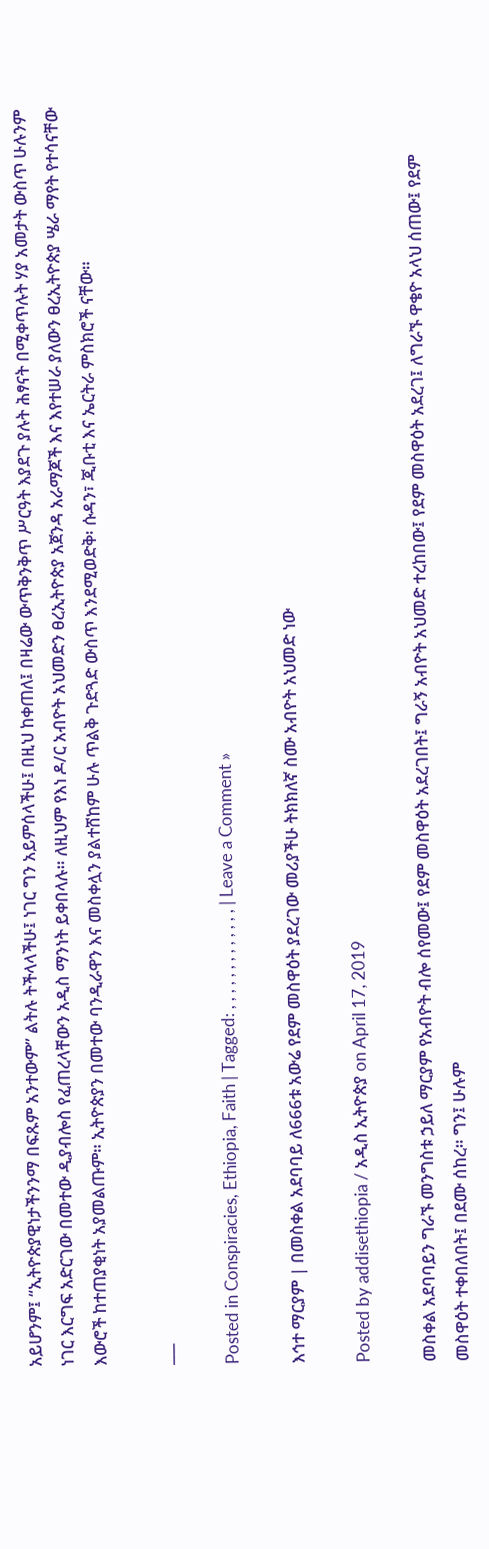አይሆንም፤ “ኢትዮጵያዊነታችንንማ በፍጹም አንተውም” ልትሉ ትችላላችሁ፤ ነገር ግን አይምሰላችሁ፤ በዚህ ከቀጠለ፤ በዛሬው ውጥቅንቅጥ ሥርዓት እያደጉ ያሉት ሕፃናት በሚቀጥሉት ሃያ አመታት ውስጥ ሁሉንም ነገር እርግፍ አድርገው በመተው ዲያብሎስ የፈጠረላቸውን አዲስ ማንነት ይቀበላሉ። ለዚህም የእነ ዶ/ር አብዮት አህመድን ፀረኢትዮጵያ አጀንዳ አራማጆች እና እየተሠራ ያለውን ፀረኢትዮጵያ ሤራ ማየት የተሳናቸው እውሮች ከተጠያቂነት አያመልጡም። ኢትዮጵያን በመተው ባንዲራዋን እና መስቀሏን ያልተሸከም ሁሉ ጥልቅ ጉድጓድ ውስጥ እንደሚወድቅ፡ ሱዳን፣ ጂቡቲ እና ኤርትራ ምስክሮች ናቸው።

___

Posted in Conspiracies, Ethiopia, Faith | Tagged: , , , , , , , , , , , , , | Leave a Comment »

እኅተ ማርያም | በመስቀል አደባባይ ለ666ቱ አውሬ የደም መስዋዕት ያደረገው መሪያችሁ ትክክለኛ ስሙ አብዮት አህመድ ነው

Posted by addisethiopia / አዲስ ኢትዮጵያ on April 17, 2019

መስቀል አደባባይን ግራኙ መንግስቱ ኃይለ ማርያም የአብዮት ብሎ ሰየመው፤ የደም መስዋዕት አደረገበት፤ ግራኝ አብዮት አህመድ ተረከበው፤ የደም መስዋዕት አደረገ፤ ለግራኙ ዋቄዮ አላህ ሰጠው፤ የደም መስዋዕት ተቀበለበት፤ በደሙ ሰከረ። ግን፤ ሁሉም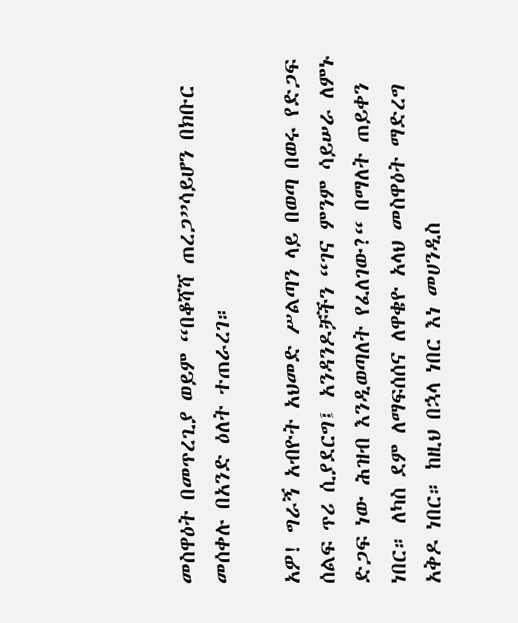መስዋዕት በመጥረጊያ ወይም “በቆሻሻ ጠረጋ”ሳይሆን በክቡር መሰቀሉ በአንድ ዕለት ተጠራረገ።

አዎ! ግራኝ አብዮት አህመድ ሥልጣን ላይ በወጣ በወሩ የድጋፍ ሰልፍ ጥሪ ሲያደርግ፤ አንዳንዶቻችን “ገና ምንም ሳይሠራ ለምኑ ድጋፍ ነው ሕዝብ እንዲወጣለት የፈለገው?“ በማለት ጠይቀን ነበር። ለካስ ደም ለማፍሰሰና ለዋቄዮ አላህ መስዋዕት ማድረግ አቅዶ ነበር። ከዚህ በኋላ ነበር እነ መሀንዲስ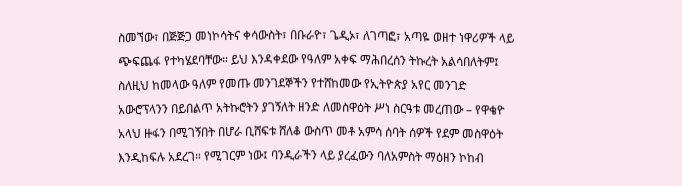ስመኘው፣ በጅጅጋ መነኮሳትና ቀሳውስት፣ በቡራዮ፣ ጌዲኦ፣ ለገጣፎ፣ አጣዬ ወዘተ ነዋሪዎች ላይ ጭፍጨፋ የተካሄደባቸው። ይህ እንዳቀደው የዓለም አቀፍ ማሕበረሰን ትኩረት አልሳበለትም፤ ስለዚህ ከመላው ዓለም የመጡ መንገደኞችን የተሸከመው የኢትዮጵያ አየር መንገድ አውሮፕላንን በይበልጥ አትኩሮትን ያገኝለት ዘንድ ለመስዋዕት ሥነ ስርዓቱ መረጠው – የዋቄዮ አላህ ዙፋን በሚገኝበት በሆራ ቢሸፍቱ ሸለቆ ውስጥ መቶ አምሳ ሰባት ሰዎች የደም መስዋዕት እንዲከፍሉ አደረገ። የሚገርም ነው፤ ባንዲራችን ላይ ያረፈውን ባለአምስት ማዕዘን ኮከብ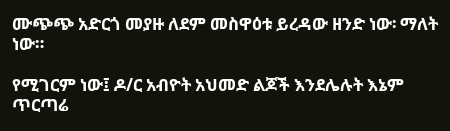ሙጭጭ አድርጎ መያዙ ለደም መስዋዕቱ ይረዳው ዘንድ ነው፡ ማለት ነው።

የሚገርም ነው፤ ዶ/ር አብዮት አህመድ ልጆች እንደሌሉት እኔም ጥርጣሬ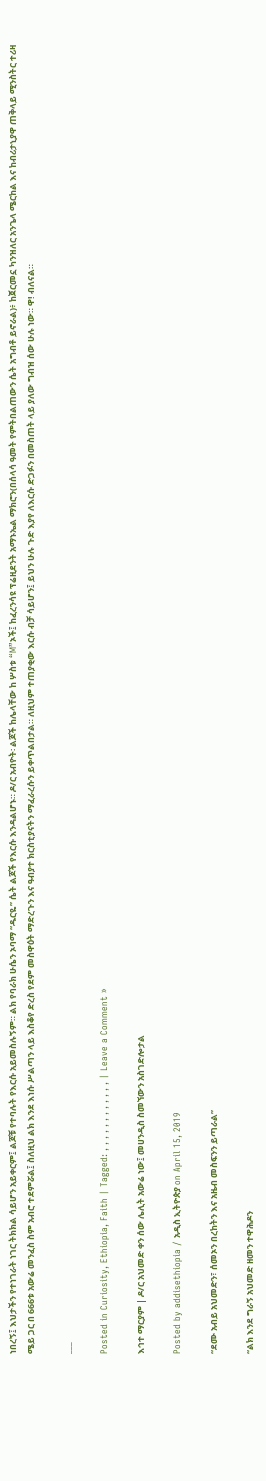ነበረኝ፤ እህታችን የተነገራት ነገር ትክክል ሳይሆን አይቀርም፤ ልጆቹ የተባሉት የእርሱ አይመስሉኝም። ልክ የባራክ ሁሴን ኦባማ “ዱርዬ” ሴት ልጆች የእርሱ እንዳልሆኑ። ዶ/ር አብዮት፡ ልጆች ከሌላቸው ከ ሦስቱ “M”ኦች፤ ከፈረንሳዩ ፕሬዚደንት አማኑኤል ማክሮን(በሰላሳ ዓመት የምትበልጠውን ሴት አግብቶ ይኖራል)፥ ከጀርመኗ ካንዝለር አንጌላ ሜርከል እና ከብሪታኒያዋ ጠቅላይ ሚንስትር ተሪዛ ሜይ ጋር በ 666ቱ አውሬ መንፈስ ስም አብሮ ተደምሯል፤ ስለዚህ ልክ እንደ እነሱ ሥልጣን ላይ እስቆየ ድረስ የደም መስዋዕት ማድረጉን እና ዓብያተ ክርስቲያናትን ማፈራረሱን ይቀጥልበታል። ለዚህም ተጠያቂው እርሱ ብቻ ሳይሆን፤ ይህን ሁሉ ጉድ እያየ ለእርሱ ድጋፉን በመስጠት ላይ ያለው ግብዝ ሰው ሁሉ ነው። ዋ! ብለናል።

___

Posted in Curiosity, Ethiopia, Faith | Tagged: , , , , , , , , , , , , | Leave a Comment »

እኅተ ማርያም | ዶ/ር አህመድ ቀን ሰው ሌሊት አውሬ ነው፤ መሀንዲስ ስመኘውን አስገድሎታል

Posted by addisethiopia / አዲስ ኢትዮጵያ on April 15, 2019

“ደሙ አብይ አህመድን፣ ሰመኦን በረከትን እና አዜብ መስፍንን ይጣራል”

“ልክ እንደ ግራኝ አህመድ ዘመን ተዋሕዶን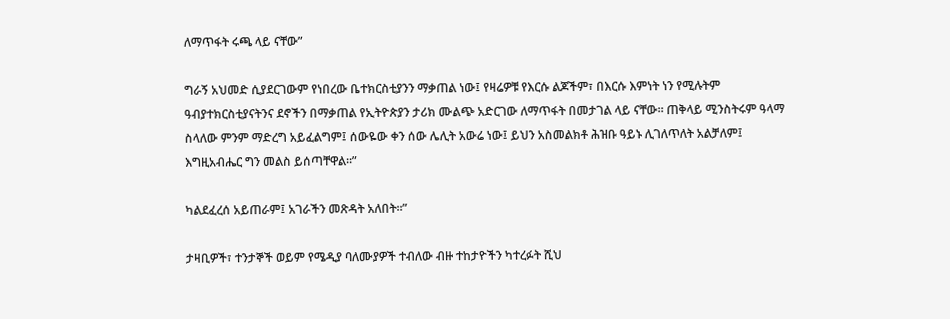ለማጥፋት ሩጫ ላይ ናቸው”

ግራኝ አህመድ ሲያደርገውም የነበረው ቤተክርስቲያንን ማቃጠል ነው፤ የዛሬዎቹ የእርሱ ልጆችም፣ በእርሱ እምነት ነን የሚሉትም ዓብያተክርስቲያናትንና ደኖችን በማቃጠል የኢትዮጵያን ታሪክ ሙልጭ አድርገው ለማጥፋት በመታገል ላይ ናቸው። ጠቅላይ ሚንስትሩም ዓላማ ስላለው ምንም ማድረግ አይፈልግም፤ ሰውዬው ቀን ሰው ሌሊት አውሬ ነው፤ ይህን አስመልክቶ ሕዝቡ ዓይኑ ሊገለጥለት አልቻለም፤ እግዚአብሔር ግን መልስ ይሰጣቸዋል።”

ካልደፈረሰ አይጠራም፤ አገራችን መጽዳት አለበት።”

ታዛቢዎች፣ ተንታኞች ወይም የሜዲያ ባለሙያዎች ተብለው ብዙ ተከታዮችን ካተረፉት ሺህ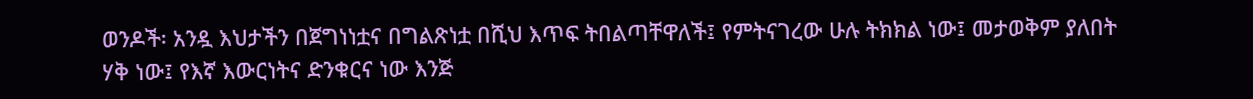ወንዶች፡ አንዷ እህታችን በጀግነነቷና በግልጽነቷ በሺህ እጥፍ ትበልጣቸዋለች፤ የምትናገረው ሁሉ ትክክል ነው፤ መታወቅም ያለበት ሃቅ ነው፤ የእኛ እውርነትና ድንቁርና ነው እንጅ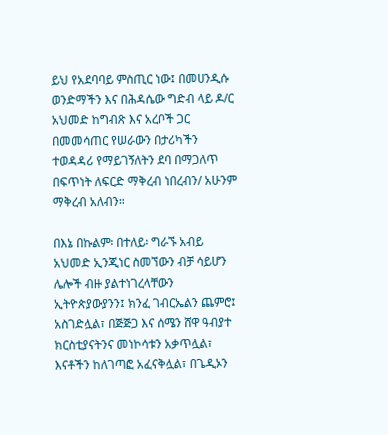ይህ የአደባባይ ምስጢር ነው፤ በመሀንዲሱ ወንድማችን እና በሕዳሴው ግድብ ላይ ዶ/ር አህመድ ከግብጽ እና አረቦች ጋር በመመሳጠር የሠራውን በታሪካችን ተወዳዳሪ የማይገኝለትን ደባ በማጋለጥ በፍጥነት ለፍርድ ማቅረብ ነበረብን/ አሁንም ማቅረብ አለብን።

በእኔ በኩልም፡ በተለይ፡ ግራኙ አብይ አህመድ ኢንጂነር ስመኘውን ብቻ ሳይሆን ሌሎች ብዙ ያልተነገረላቸውን ኢትዮጵያውያንን፤ ክንፈ ገብርኤልን ጨምሮ፤ አስገድሏል፣ በጅጅጋ እና ሰሜን ሸዋ ዓብያተ ክርስቲያናትንና መነኮሳቱን አቃጥሏል፣ እናቶችን ከለገጣፎ አፈናቅሏል፣ በጌዲኦን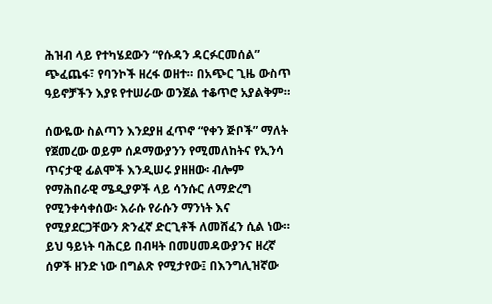ሕዝብ ላይ የተካሄደውን “የሱዳን ዳርፉርመሰል” ጭፈጨፋ፣ የባንኮች ዘረፋ ወዘተ። በአጭር ጊዜ ውስጥ ዓይኖቻችን እያዩ የተሠራው ወንጀል ተቆጥሮ አያልቅም።

ሰውዬው ስልጣን እንደያዘ ፈጥኖ “የቀን ጅቦች” ማለት የጀመረው ወይም ሰዶማውያንን የሚመለከትና የኢንሳ ጥናታዊ ፊልሞች እንዲሠሩ ያዘዘው፡ ብሎም የማሕበራዊ ሜዲያዎች ላይ ሳንሱር ለማድረግ የሚንቀሳቀሰው፡ እራሱ የራሱን ማንነት እና የሚያደርጋቸውን ጽንፈኛ ድርጊቶች ለመሸፈን ሲል ነው። ይህ ዓይነት ባሕርይ በብዛት በመሀመዳውያንና ዘረኛ ሰዎች ዘንድ ነው በግልጽ የሚታየው፤ በእንግሊዝኛው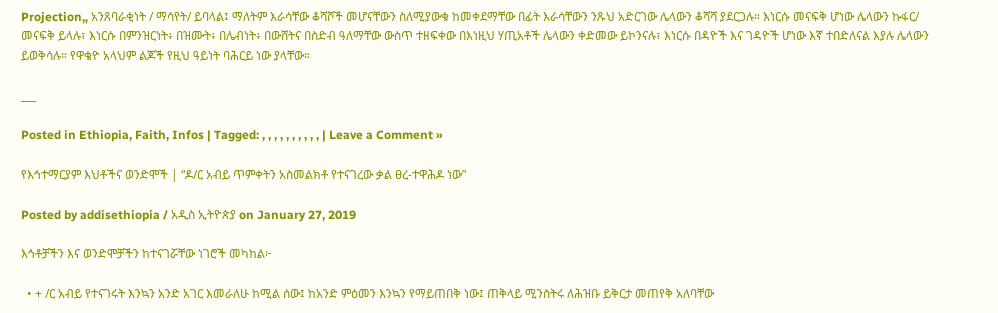Projection„ አንጸባራቂነት / ማሳየት/ ይባላል፤ ማለትም እራሳቸው ቆሻሾች መሆናቸውን ስለሚያውቁ ከመቀደማቸው በፊት እራሳቸውን ንጹህ አድርገው ሌላውን ቆሻሻ ያደርጋሉ። እነርሱ መናፍቅ ሆነው ሌላውን ኩፋር/ መናፍቅ ይላሉ፣ እነርሱ በምንዝርነት፥ በዝሙት፥ በሌብነት፥ በውሸትና በስድብ ዓለማቸው ውስጥ ተዘፍቀው በእነዚህ ሃጢአቶች ሌላውን ቀድመው ይኮንናሉ፣ እነርሱ በዳዮች እና ገዳዮች ሆነው እኛ ተበድለናል እያሉ ሌላውን ይወቅሳሉ። የዋቄዮ አላህም ልጆች የዚህ ዓይነት ባሕርይ ነው ያላቸው።

___

Posted in Ethiopia, Faith, Infos | Tagged: , , , , , , , , , , | Leave a Comment »

የእኅተማርያም እህቶችና ወንድሞች | “ዶ/ር አብይ ጥምቀትን አስመልክቶ የተናገረው ቃል ፀረ-ተዋሕዶ ነው”

Posted by addisethiopia / አዲስ ኢትዮጵያ on January 27, 2019

እኅቶቻችን እና ወንድሞቻችን ከተናገሯቸው ነገሮች መካከል፦

  • + /ር አብይ የተናገሩት እንኳን አንድ አገር እመራለሁ ከሚል ሰው፤ ከአንድ ምዕመን እንኳን የማይጠበቅ ነው፤ ጠቅላይ ሚንስትሩ ለሕዝቡ ይቅርታ መጠየቅ አለባቸው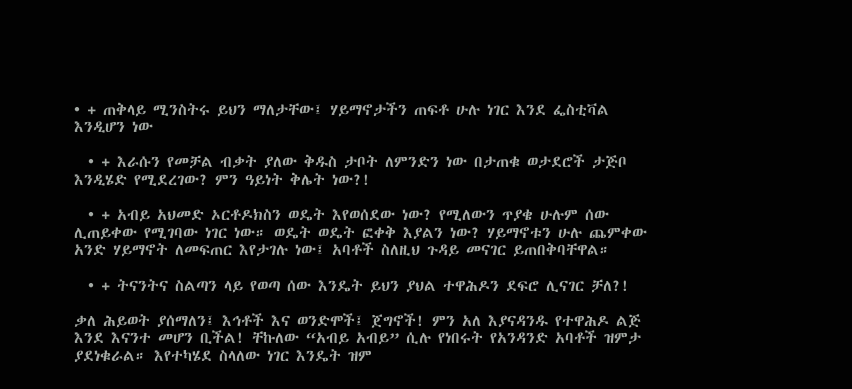• + ጠቅላይ ሚንስትሩ ይህን ማለታቸው፤ ሃይማኖታችን ጠፍቶ ሁሉ ነገር እንደ ፌስቲቫል እንዲሆን ነው

  • + እራሱን የመቻል ብቃት ያለው ቅዱስ ታቦት ለምንድን ነው በታጠቁ ወታደሮች ታጅቦ እንዲሄድ የሚደረገው? ምን ዓይነት ቅሌት ነው?!

  • + አብይ አህመድ ኦርቶዶክስን ወዴት እየወሰደው ነው? የሚለውን ጥያቄ ሁሉም ሰው ሊጠይቀው የሚገባው ነገር ነው። ወዴት ወዴት ፎቀቅ እያልን ነው? ሃይማኖቱን ሁሉ ጨምቀው አንድ ሃይማኖት ለመፍጠር እየታገሉ ነው፤ አባቶች ስለዚህ ጉዳይ መናገር ይጠበቅባቸዋል።

  • + ትናንትና ስልጣን ላይ የወጣ ሰው እንዴት ይህን ያህል ተዋሕዶን ደፍሮ ሊናገር ቻለ?!

ቃለ ሕይወት ያሰማለን፤ እኅቶች እና ወንድሞች፤ ጀግኖች! ምን አለ እያናዳንዱ የተዋሕዶ ልጅ እንደ እናንተ መሆን ቢችል! ቸኩለው “አብይ አብይ” ሲሉ የነበሩት የአንዳንድ አባቶች ዝምታ ያደነቁራል። እየተካሄደ ስላለው ነገር እንዴት ዝም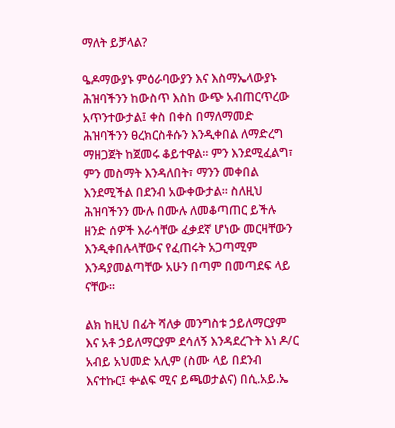ማለት ይቻላል?

ዔዶማውያኑ ምዕራባውያን እና እስማኤላውያኑ ሕዝባችንን ከውስጥ እስከ ውጭ አብጠርጥረው አጥንተውታል፤ ቀስ በቀስ በማለማመድ ሕዝባችንን ፀረክርስቶሱን እንዲቀበል ለማድረግ ማዘጋጀት ከጀመሩ ቆይተዋል። ምን እንደሚፈልግ፣ ምን መስማት እንዳለበት፣ ማንን መቀበል እንደሚችል በደንብ አውቀውታል። ስለዚህ ሕዝባችንን ሙሉ በሙሉ ለመቆጣጠር ይችሉ ዘንድ ሰዎች እራሳቸው ፈቃደኛ ሆነው መርዛቸውን እንዲቀበሉላቸውና የፈጠሩት አጋጣሚም እንዳያመልጣቸው አሁን በጣም በመጣደፍ ላይ ናቸው።

ልክ ከዚህ በፊት ሻለቃ መንግስቱ ኃይለማርያም እና አቶ ኃይለማርያም ደሳለኝ እንዳደረጉት እነ ዶ/ር አብይ አህመድ አሊም (ስሙ ላይ በደንብ እናተኩር፤ ቍልፍ ሚና ይጫወታልና) በሲ.አይ.ኤ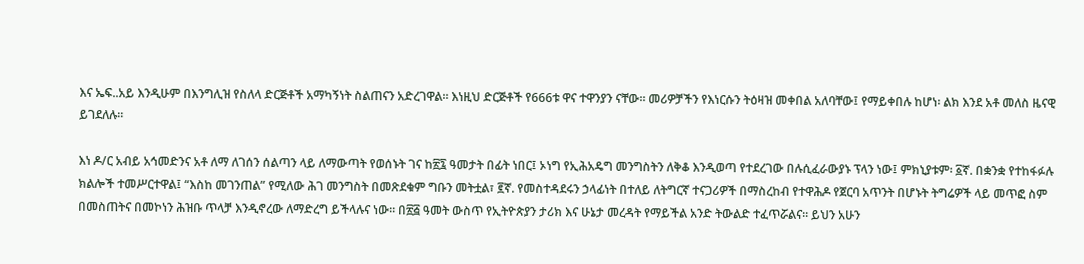እና ኤፍ..አይ እንዲሁም በእንግሊዝ የስለላ ድርጅቶች አማካኝነት ስልጠናን አድረገዋል። እነዚህ ድርጅቶች የ666ቱ ዋና ተዋንያን ናቸው። መሪዎቻችን የእነርሱን ትዕዛዝ መቀበል አለባቸው፤ የማይቀበሉ ከሆነ፡ ልክ እንደ አቶ መለስ ዜናዊ ይገደለሉ።

እነ ዶ/ር አብይ አኅመድንና አቶ ለማ ለገሰን ሰልጣን ላይ ለማውጣት የወሰኑት ገና ከ፳፯ ዓመታት በፊት ነበር፤ ኦነግ የኢሕአዴግ መንግስትን ለቅቆ እንዲወጣ የተደረገው በሉሲፈራውያኑ ፕላን ነው፤ ምክኒያቱም፡ ፩ኛ. በቋንቋ የተከፋፉሉ ክልሎች ተመሥርተዋል፤ “እስከ መገንጠል” የሚለው ሕገ መንግስት በመጽደቁም ግቡን መትቷል፣ ፪ኛ. የመስተዳደሩን ኃላፊነት በተለይ ለትግርኛ ተናጋሪዎች በማስረከብ የተዋሕዶ የጀርባ አጥንት በሆኑት ትግሬዎች ላይ መጥፎ ስም በመስጠትና በመኮነን ሕዝቡ ጥላቻ እንዲኖረው ለማድረግ ይችላሉና ነው። በ፳፭ ዓመት ውስጥ የኢትዮጵያን ታሪክ እና ሁኔታ መረዳት የማይችል አንድ ትውልድ ተፈጥሯልና። ይህን አሁን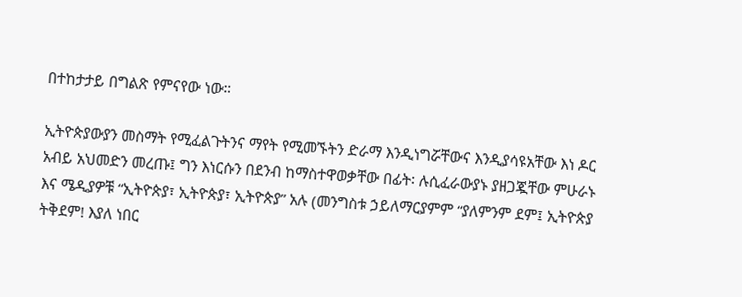በተከታታይ በግልጽ የምናየው ነው።

ኢትዮጵያውያን መስማት የሚፈልጉትንና ማየት የሚመኙትን ድራማ እንዲነግሯቸውና እንዲያሳዩአቸው እነ ዶር አብይ አህመድን መረጡ፤ ግን እነርሱን በደንብ ከማስተዋወቃቸው በፊት፡ ሉሲፈራውያኑ ያዘጋጇቸው ምሁራኑ እና ሜዲያዎቹ “ኢትዮጵያ፣ ኢትዮጵያ፣ ኢትዮጵያ” አሉ (መንግስቱ ኃይለማርያምም “ያለምንም ደም፤ ኢትዮጵያ ትቅደም! እያለ ነበር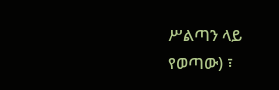ሥልጣን ላይ የወጣው) ፣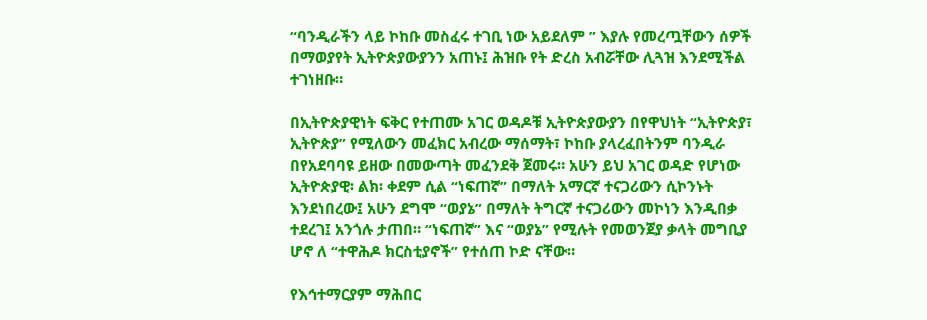“ባንዲራችን ላይ ኮከቡ መስፈሩ ተገቢ ነው አይደለም ” እያሉ የመረጧቸውን ሰዎች በማወያየት ኢትዮጵያውያንን አጠኑ፤ ሕዝቡ የት ድረስ አብሯቸው ሊጓዝ እንደሚችል ተገነዘቡ።

በኢትዮጵያዊነት ፍቅር የተጠሙ አገር ወዳዶቹ ኢትዮጵያውያን በየዋህነት “ኢትዮጵያ፣ ኢትዮጵያ” የሚለውን መፈክር አብረው ማሰማት፣ ኮከቡ ያላረፈበትንም ባንዲራ በየአደባባዩ ይዘው በመውጣት መፈንደቅ ጀመሩ። አሁን ይህ አገር ወዳድ የሆነው ኢትዮጵያዊ፡ ልክ፡ ቀደም ሲል “ነፍጠኛ” በማለት አማርኛ ተናጋሪውን ሲኮንኑት እንደነበረው፤ አሁን ደግሞ “ወያኔ” በማለት ትግርኛ ተናጋሪውን መኮነን እንዲበቃ ተደረገ፤ አንጎሉ ታጠበ። “ነፍጠኛ” እና “ወያኔ” የሚሉት የመወንጀያ ቃላት መግቢያ ሆኖ ለ “ተዋሕዶ ክርስቲያኖች” የተሰጠ ኮድ ናቸው።

የእኅተማርያም ማሕበር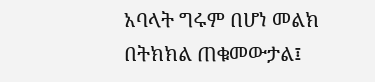አባላት ግሩም በሆነ መልክ በትክክል ጠቁመውታል፤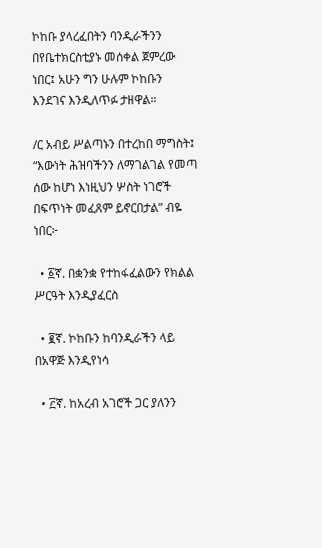ኮከቡ ያላረፈበትን ባንዲራችንን በየቤተክርስቲያኑ መሰቀል ጀምረው ነበር፤ አሁን ግን ሁሉም ኮከቡን እንደገና እንዲለጥፉ ታዘዋል።

/ር አብይ ሥልጣኑን በተረከበ ማግስት፤ “እውነት ሕዝባችንን ለማገልገል የመጣ ሰው ከሆነ እነዚህን ሦስት ነገሮች በፍጥነት መፈጸም ይኖርበታል” ብዬ ነበር፦

  • ፩ኛ. በቋንቋ የተከፋፈልውን የክልል ሥርዓት እንዲያፈርስ

  • ፪ኛ. ኮከቡን ከባንዲራችን ላይ በአዋጅ እንዲየነሳ

  • ፫ኛ. ከአረብ አገሮች ጋር ያለንን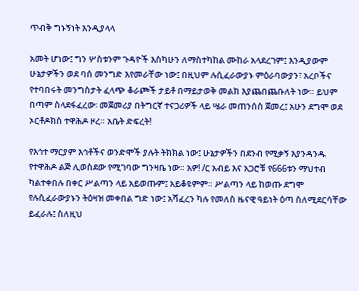ጥብቅ ግኑኝነት እንዲያላላ

አመት ሆነው፤ ግን ሦስቱንም ጉዳዮች እስካሁን ለማስተካከል ሙከራ አላደረገም፤ እንዲያውም ሁኔታዎችን ወደ ባሰ መንግድ እየመራቸው ነው፤ በዚህም ሉሲፈራውያኑ ምዕራባውያን፣ አረቦችና የተባበሩት መንግስታት ፈላጭ ቆራጮች ታይቶ በማይታወቅ መልክ እያጨበጨቡለት ነው። ይህም በጣም ስላደፋፈረው፡ መጀመሪያ በትግርኛ ተናጋሪዎች ላይ ሤራ መጠንሰስ ጀመረ፤ አሁን ደግሞ ወደ ኦርቶዶክስ ተዋሕዶ ዞረ። አቤት ድፍረት!

የእኅተ ማርያም እኅቶችና ወንድሞች ያሉት ትክክል ነው፤ ሁኔታዎችን በደንብ የሚቃኝ እያንዳንዱ የተዋሕዶ ልጅ ሊወስደው የሚገባው ግንዛቤ ነው። አዎ! /ር አብይ እና አጋሮቹ የ666ቱን ማህተብ ካልተቀበሉ በቀር ሥልጣን ላይ አይወጡም፤ አይቆዩምም። ሥልጣን ላይ ከወጡ ደግሞ የሉሲፈራውያኑን ትዕዛዝ መቀበል ግድ ነው፤ አሻፈረን ካሉ የመለስ ዜናዊ ዓይነት ዕጣ ስለሚደርሳቸው ይፈራሉ፤ ስለዚህ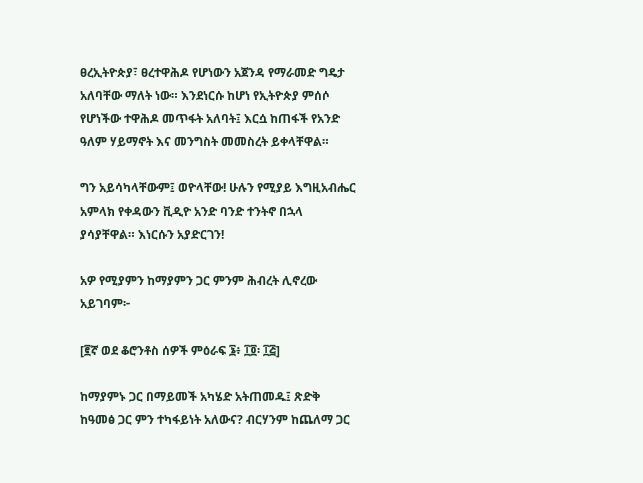ፀረኢትዮጵያ፣ ፀረተዋሕዶ የሆነውን አጀንዳ የማራመድ ግዴታ አለባቸው ማለት ነው። እንደነርሱ ከሆነ የኢትዮጵያ ምሰሶ የሆነችው ተዋሕዶ መጥፋት አለባት፤ እርሷ ከጠፋች የአንድ ዓለም ሃይማኖት እና መንግስት መመስረት ይቀላቸዋል።

ግን አይሳካላቸውም፤ ወዮላቸው! ሁሉን የሚያይ እግዚአብሔር አምላክ የቀዳውን ቪዲዮ አንድ ባንድ ተንትኖ በኋላ ያሳያቸዋል። እነርሱን አያድርገን!

አዎ የሚያምን ከማያምን ጋር ምንም ሕብረት ሊኖረው አይገባም፦

[፪ኛ ወደ ቆሮንቶስ ሰዎች ምዕራፍ ፮፥ ፲፬፡ ፲፭]

ከማያምኑ ጋር በማይመች አካሄድ አትጠመዱ፤ ጽድቅ ከዓመፅ ጋር ምን ተካፋይነት አለውና? ብርሃንም ከጨለማ ጋር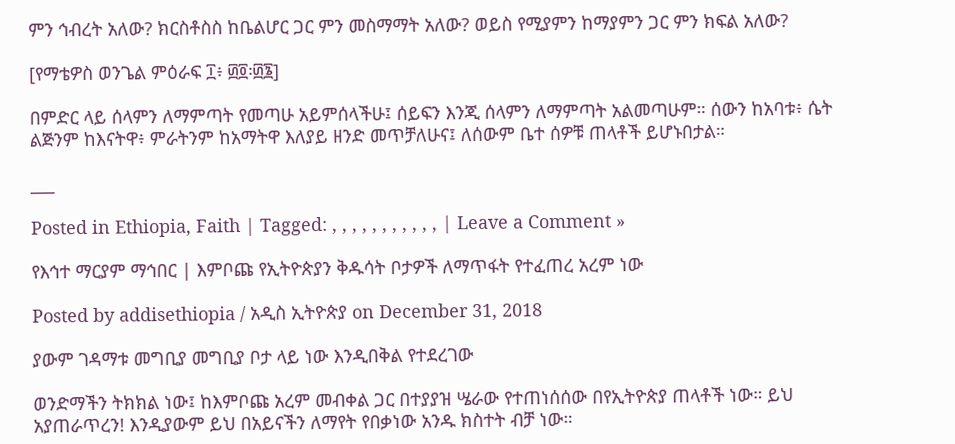ምን ኅብረት አለው? ክርስቶስስ ከቤልሆር ጋር ምን መስማማት አለው? ወይስ የሚያምን ከማያምን ጋር ምን ክፍል አለው?

[የማቴዎስ ወንጌል ምዕራፍ ፲፥ ፴፬፡፴፮]

በምድር ላይ ሰላምን ለማምጣት የመጣሁ አይምሰላችሁ፤ ሰይፍን እንጂ ሰላምን ለማምጣት አልመጣሁም። ሰውን ከአባቱ፥ ሴት ልጅንም ከእናትዋ፥ ምራትንም ከአማትዋ እለያይ ዘንድ መጥቻለሁና፤ ለሰውም ቤተ ሰዎቹ ጠላቶች ይሆኑበታል።

___

Posted in Ethiopia, Faith | Tagged: , , , , , , , , , , , | Leave a Comment »

የእኅተ ማርያም ማኅበር | እምቦጩ የኢትዮጵያን ቅዱሳት ቦታዎች ለማጥፋት የተፈጠረ አረም ነው

Posted by addisethiopia / አዲስ ኢትዮጵያ on December 31, 2018

ያውም ገዳማቱ መግቢያ መግቢያ ቦታ ላይ ነው እንዲበቅል የተደረገው

ወንድማችን ትክክል ነው፤ ከእምቦጩ አረም መብቀል ጋር በተያያዝ ሤራው የተጠነሰሰው በየኢትዮጵያ ጠላቶች ነው። ይህ አያጠራጥረን! እንዲያውም ይህ በአይናችን ለማየት የበቃነው አንዱ ክስተት ብቻ ነው።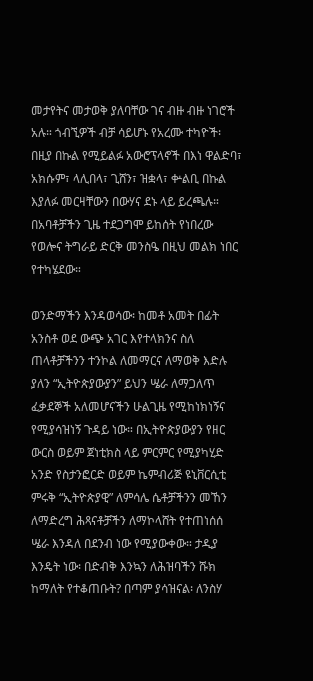መታየትና መታወቅ ያለባቸው ገና ብዙ ብዙ ነገሮች አሉ። ጎብኚዎች ብቻ ሳይሆኑ የአረሙ ተካዮች፡ በዚያ በኩል የሚይልፉ አውሮፕላኖች በእነ ዋልድባ፣ አክሱም፣ ላሊበላ፣ ጊሸን፣ ዝቋላ፣ ቍልቢ በኩል እያለፉ መርዛቸውን በውሃና ደኑ ላይ ይረጫሉ። በአባቶቻችን ጊዜ ተደጋግሞ ይከሰት የነበረው የወሎና ትግራይ ድርቅ መንስዔ በዚህ መልክ ነበር የተካሄደው።

ወንድማችን እንዳወሳው፡ ከመቶ አመት በፊት አንስቶ ወደ ውጭ አገር እየተላክንና ስለ ጠላቶቻችንን ተንኮል ለመማርና ለማወቅ እድሉ ያለን “ኢትዮጵያውያን” ይህን ሤራ ለማጋለጥ ፈቃደኞች አለመሆናችን ሁልጊዜ የሚከነክነኝና የሚያሳዝነኝ ጉዳይ ነው። በኢትዮጵያውያን የዘር ውርስ ወይም ጀነቲክስ ላይ ምርምር የሚያካሂድ አንድ የስታንፎርድ ወይም ኬምብሪጅ ዩኒቨርሲቲ ምሩቅ “ኢትዮጵያዊ” ለምሳሌ ሴቶቻችንን መኸን ለማድረግ ሕጻናቶቻችን ለማኮላሸት የተጠነሰሰ ሤራ እንዳለ በደንብ ነው የሚያውቀው። ታዲያ እንዴት ነው፡ በድብቅ እንኳን ለሕዝባችን ሹክ ከማለት የተቆጠቡት? በጣም ያሳዝናል፡ ለንስሃ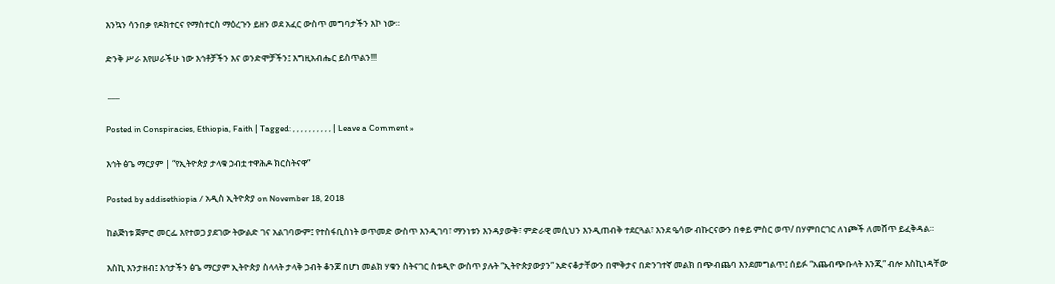እንኳን ሳንበቃ የዶክተርና የማስተርስ ማዕረጉን ይዘን ወደ አፈር ውስጥ መግባታችን እኮ ነው።

ድንቅ ሥራ እየሠራችሁ ነው እኅቶቻችን እና ወንድሞቻችን፤ እግዚአብሔር ይስጥልን!!!

 ___

Posted in Conspiracies, Ethiopia, Faith | Tagged: , , , , , , , , , , | Leave a Comment »

እኅት ፅጌ ማርያም | “የኢትዮጵያ ታላቁ ኃብቷ ተዋሕዶ ክርስትናዋ”

Posted by addisethiopia / አዲስ ኢትዮጵያ on November 18, 2018

ከልጅነቱ ጀምሮ መርፌ እየተወጋ ያደገው ትውልድ ገና አልገባውም፤ የተስፋቢስነት ወጥመድ ውስጥ እንዲገባ፣ ማንነቱን እንዳያውቅ፣ ምድራዊ መሲህን እንዲጠብቅ ተደርጓል፣ እንደ ዔሳው ብኩርናውን በቀይ ምስር ወጥ/ በሃምበርገር ለነጮች ለመሸጥ ይፈቅዳል።

እስኪ እንታዘብ፤ እኅታችን ፅጌ ማርያም ኢትዮጵያ ስላላት ታላቅ ኃብት ቆንጆ በሆነ መልክ ሃቁን ስትናገር ስቱዲዮ ውስጥ ያሉት “ኢትዮጵያውያን” አድናቆታቸውን በሞቅታና በድንገተኛ መልክ በጭብጨባ እንደመግልጥ፤ ሰይፉ “አጨብጭቡላት እንጂ” ብሎ እስኪነዳቸው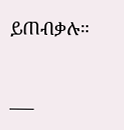ይጠብቃሉ።

___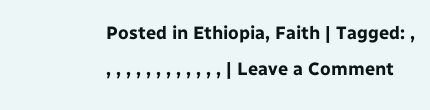Posted in Ethiopia, Faith | Tagged: , , , , , , , , , , , , , | Leave a Comment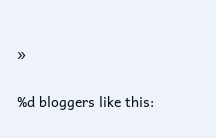»


%d bloggers like this: